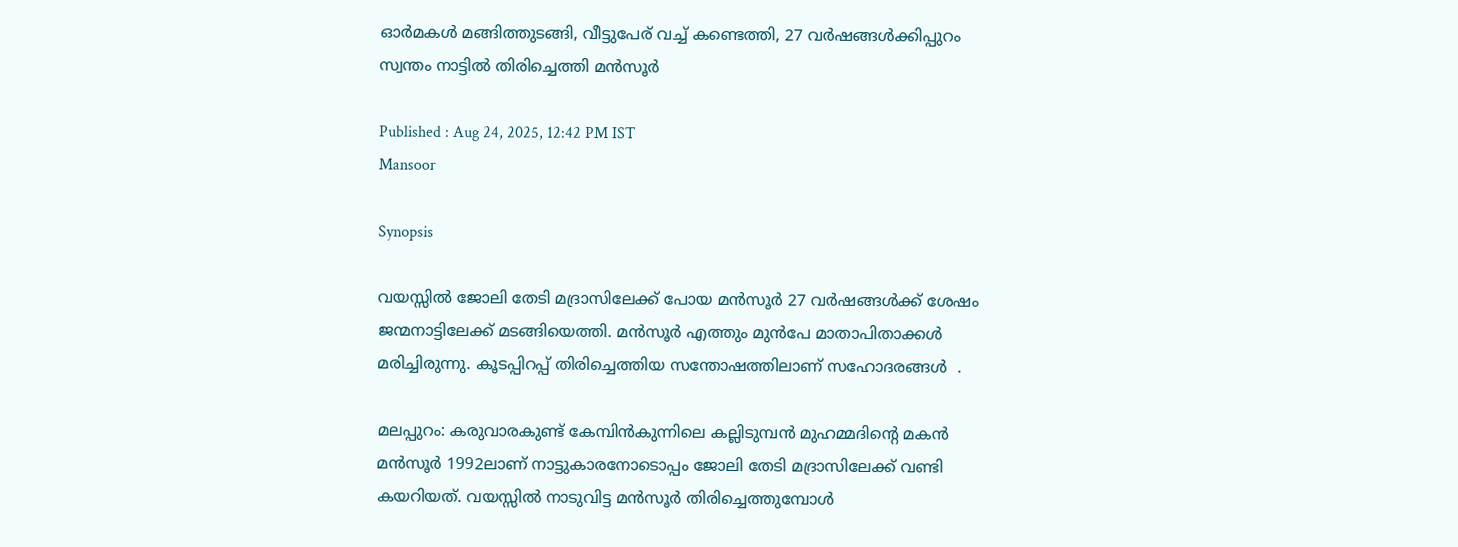ഓർമകൾ മങ്ങിത്തുടങ്ങി, വീട്ടുപേര് വച്ച് കണ്ടെത്തി, 27 വര്‍ഷങ്ങള്‍ക്കിപ്പുറം സ്വന്തം നാട്ടിൽ തിരിച്ചെത്തി മന്‍സൂര്‍

Published : Aug 24, 2025, 12:42 PM IST
Mansoor

Synopsis

വയസ്സിൽ ജോലി തേടി മദ്രാസിലേക്ക് പോയ മൻസൂർ 27 വർഷങ്ങൾക്ക് ശേഷം ജന്മനാട്ടിലേക്ക് മടങ്ങിയെത്തി. മൻസൂർ എത്തും മുൻപേ മാതാപിതാക്കൾ മരിച്ചിരുന്നു. കൂടപ്പിറപ്പ് തിരിച്ചെത്തിയ സന്തോഷത്തിലാണ് സഹോദരങ്ങൾ  .

മലപ്പുറം: കരുവാരകുണ്ട് കേമ്പിന്‍കുന്നിലെ കല്ലിടുമ്പന്‍ മുഹമ്മദിന്റെ മകന്‍ മന്‍സൂര്‍ 1992ലാണ് നാട്ടുകാരനോടൊപ്പം ജോലി തേടി മദ്രാസിലേക്ക് വണ്ടി കയറിയത്. വയസ്സില്‍ നാടുവിട്ട മന്‍സൂര്‍ തിരിച്ചെത്തുമ്പോള്‍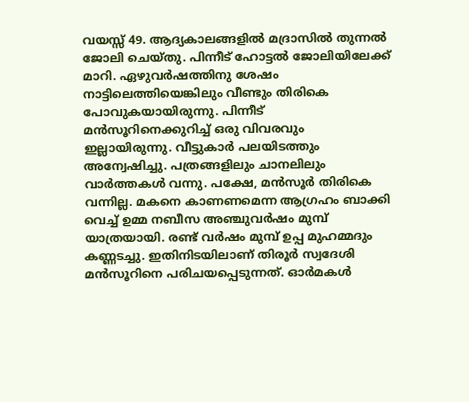വയസ്സ് 49. ആദ്യകാലങ്ങളില്‍ മദ്രാസില്‍ തുന്നല്‍ ജോലി ചെയ്തു. പിന്നീട് ഹോട്ടല്‍ ജോലിയിലേക്ക് മാറി. ഏഴുവര്‍ഷത്തിനു ശേഷം നാട്ടിലെത്തിയെങ്കിലും വീണ്ടും തിരികെ പോവുകയായിരുന്നു. പിന്നീട് മന്‍സൂറിനെക്കുറിച്ച് ഒരു വിവരവും ഇല്ലായിരുന്നു. വീട്ടുകാര്‍ പലയിടത്തും അന്വേഷിച്ചു. പത്രങ്ങളിലും ചാനലിലും വാര്‍ത്തകള്‍ വന്നു. പക്ഷേ, മന്‍സൂര്‍ തിരികെ വന്നില്ല. മകനെ കാണണമെന്ന ആഗ്രഹം ബാക്കി വെച്ച് ഉമ്മ നബീസ അഞ്ചുവര്‍ഷം മുമ്പ് യാത്രയായി. രണ്ട് വര്‍ഷം മുമ്പ് ഉപ്പ മുഹമ്മദും കണ്ണടച്ചു. ഇതിനിടയിലാണ് തിരൂര്‍ സ്വദേശി മന്‍സൂറിനെ പരിചയപ്പെടുന്നത്. ഓര്‍മകള്‍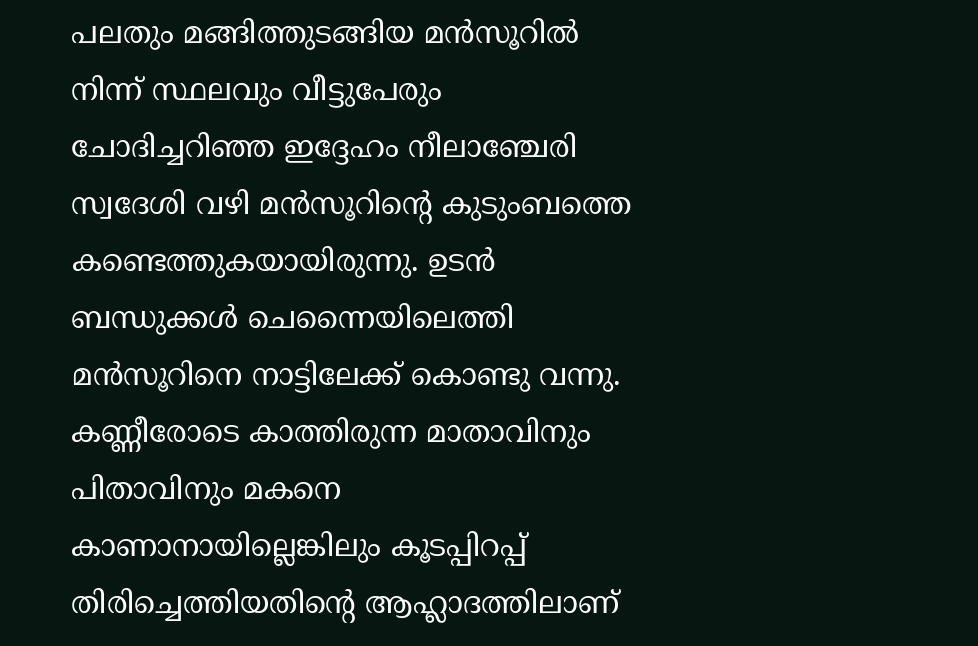പലതും മങ്ങിത്തുടങ്ങിയ മന്‍സൂറില്‍ നിന്ന് സ്ഥലവും വീട്ടുപേരും ചോദിച്ചറിഞ്ഞ ഇദ്ദേഹം നീലാഞ്ചേരി സ്വദേശി വഴി മന്‍സൂറിന്റെ കുടുംബത്തെ കണ്ടെത്തുകയായിരുന്നു. ഉടന്‍ ബന്ധുക്കള്‍ ചെന്നൈയിലെത്തി മന്‍സൂറിനെ നാട്ടിലേക്ക് കൊണ്ടു വന്നു. കണ്ണീരോടെ കാത്തിരുന്ന മാതാവിനും പിതാവിനും മകനെ കാണാനായില്ലെങ്കിലും കൂടപ്പിറപ്പ് തിരിച്ചെത്തിയതിന്റെ ആഹ്ലാദത്തിലാണ്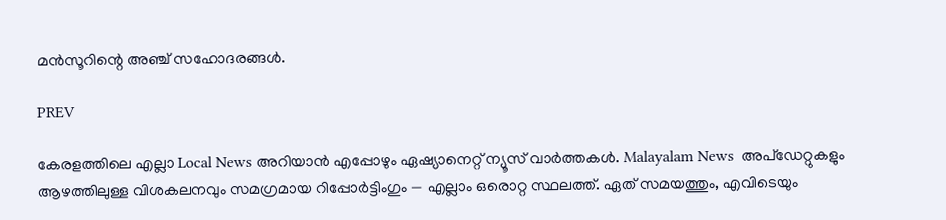മന്‍സൂറിന്റെ അഞ്ച് സഹോദരങ്ങള്‍.

PREV

കേരളത്തിലെ എല്ലാ Local News അറിയാൻ എപ്പോഴും ഏഷ്യാനെറ്റ് ന്യൂസ് വാർത്തകൾ. Malayalam News  അപ്‌ഡേറ്റുകളും ആഴത്തിലുള്ള വിശകലനവും സമഗ്രമായ റിപ്പോർട്ടിംഗും — എല്ലാം ഒരൊറ്റ സ്ഥലത്ത്. ഏത് സമയത്തും, എവിടെയും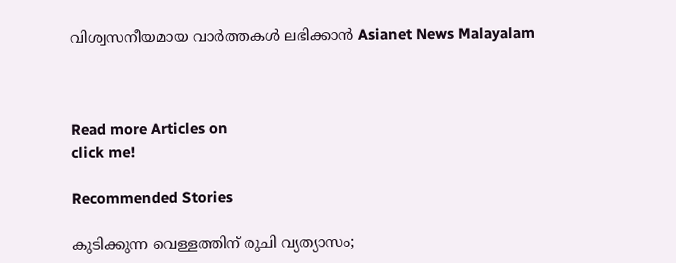വിശ്വസനീയമായ വാർത്തകൾ ലഭിക്കാൻ Asianet News Malayalam



Read more Articles on
click me!

Recommended Stories

കുടിക്കുന്ന വെള്ളത്തിന് രുചി വ്യത്യാസം;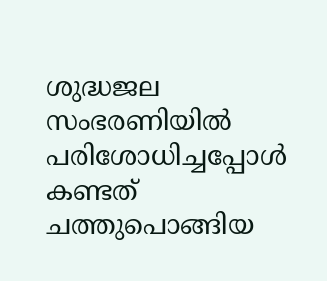ശുദ്ധജല സംഭരണിയില്‍ പരിശോധിച്ചപ്പോള്‍ കണ്ടത് ചത്തുപൊങ്ങിയ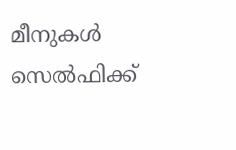മീനുകൾ
സെൽഫിക്ക്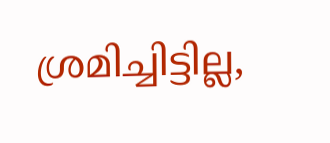ശ്രമിച്ചിട്ടില്ല,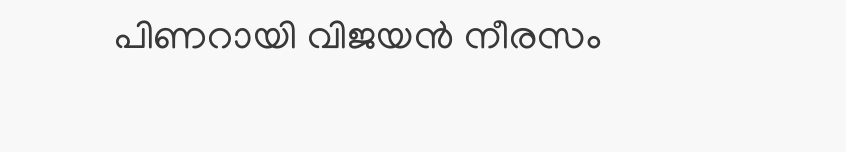പിണറായി വിജയൻ നീരസം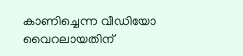കാണിച്ചെന്ന വീഡിയോ വൈറലായതിന്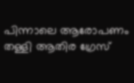പിന്നാലെ ആരോപണം തള്ളി ആതിര ഗ്രേസ്